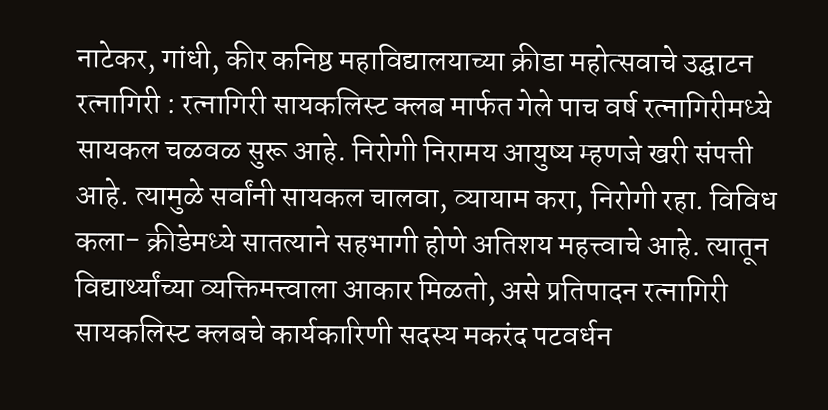नाटेकर, गांधी, कीर कनिष्ठ महाविद्यालयाच्या क्रीडा महोत्सवाचे उद्घाटन
रत्नागिरी : रत्नागिरी सायकलिस्ट क्लब मार्फत गेले पाच वर्ष रत्नागिरीमध्ये सायकल चळवळ सुरू आहे. निरोगी निरामय आयुष्य म्हणजे खरी संपत्ती आहे. त्यामुळे सर्वांनी सायकल चालवा, व्यायाम करा, निरोगी रहा. विविध कला- क्रीडेमध्ये सातत्याने सहभागी होणे अतिशय महत्त्वाचे आहे. त्यातून विद्यार्थ्यांच्या व्यक्तिमत्त्वाला आकार मिळतो, असे प्रतिपादन रत्नागिरी सायकलिस्ट क्लबचे कार्यकारिणी सदस्य मकरंद पटवर्धन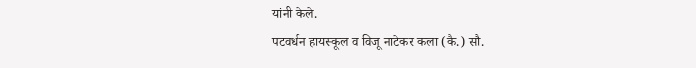यांनी केले.
पटवर्धन हायस्कूल व विजू नाटेकर कला (कै.) सौ.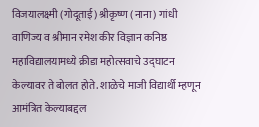विजयालक्ष्मी (गोदूताई) श्रीकृष्ण (नाना) गांधी वाणिज्य व श्रीमान रमेश कीर विज्ञान कनिष्ठ महाविद्यालयामध्ये क्रीडा महोत्सवाचे उद्घाटन केल्यावर ते बोलत होते. शाळेचे माजी विद्यार्थी म्हणून आमंत्रित केल्याबद्दल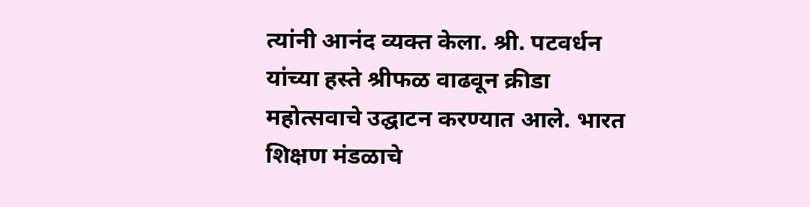त्यांनी आनंद व्यक्त केला. श्री. पटवर्धन यांच्या हस्ते श्रीफळ वाढवून क्रीडा महोत्सवाचे उद्घाटन करण्यात आले. भारत शिक्षण मंडळाचे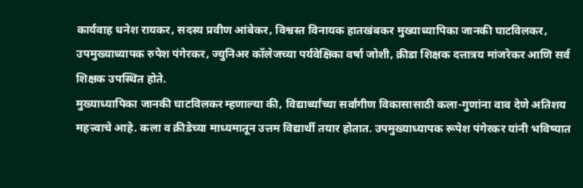कार्यवाह धनेश रायकर, सदस्य प्रवीण आंबेकर, विश्वस्त विनायक हातखंबकर मुख्याध्यापिका जानकी घाटविलकर, उपमुख्याध्यापक रुपेश पंगेरकर, ज्युनिअर कॉलेजच्या पर्यवेक्षिका वर्षा जोशी, क्रीडा शिक्षक दत्तात्रय मांजरेकर आणि सर्व शिक्षक उपस्थित होते.
मुख्याध्यापिका जानकी घाटविलकर म्हणाल्या की, विद्यार्थ्यांच्या सर्वांगीण विकासासाठी कला-गुणांना वाव देणे अतिशय महत्त्वाचे आहे. कला व क्रीडेच्या माध्यमातून उत्तम विद्यार्थी तयार होतात. उपमुख्याध्यापक रूपेश पंगेरकर यांनी भविष्यात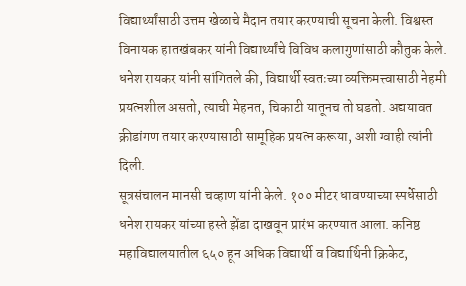विद्यार्थ्यांसाठी उत्तम खेळाचे मैदान तयार करण्याची सूचना केली. विश्वस्त विनायक हातखंबकर यांनी विद्यार्थ्यांचे विविध कलागुणांसाठी कौतुक केले. धनेश रायकर यांनी सांगितले की, विद्यार्थी स्वतःच्या व्यक्तिमत्त्वासाठी नेहमी प्रयत्नशील असतो, त्याची मेहनत, चिकाटी यातूनच तो घडतो. अद्ययावत क्रीडांगण तयार करण्यासाठी सामूहिक प्रयत्न करूया, अशी ग्वाही त्यांनी दिली.
सूत्रसंचालन मानसी चव्हाण यांनी केले. १०० मीटर धावण्याच्या स्पर्धेसाठी धनेश रायकर यांच्या हस्ते झेंडा दाखवून प्रारंभ करण्यात आला. कनिष्ठ महाविद्यालयातील ६५० हून अधिक विद्यार्थी व विद्यार्थिनी क्रिकेट,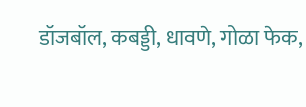डॉजबॉल, कबड्डी, धावणे, गोळा फेक,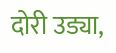दोरी उड्या,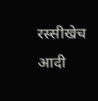रस्सीखेच आदी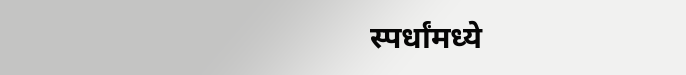स्पर्धांमध्ये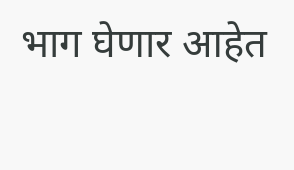भाग घेणार आहेत